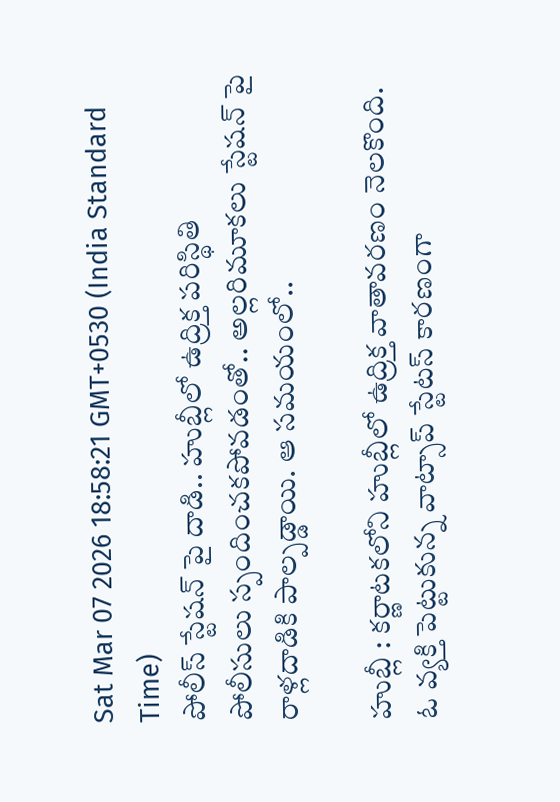Sat Mar 07 2026 18:58:21 GMT+0530 (India Standard Time)
పోలీస్ స్టేషన్ పై దాడి.. హుబ్లీలో ఉద్రిక్త పరిస్థితి
పోలీసులు స్పందించకపోవడంతో.. అల్లరిమూకలు స్టేషన్ పై రాళ్లదాడికి పాల్పడ్డాయి. ఆ సమయంలో..

హుబ్లీ : కర్ణాటకలోని హుబ్లీలో ఉద్రిక్త వాతావరణం నెలకొంది. ఓ వ్యక్తి పెట్టుకున్న వాట్సాప్ స్టేటస్ కారణంగా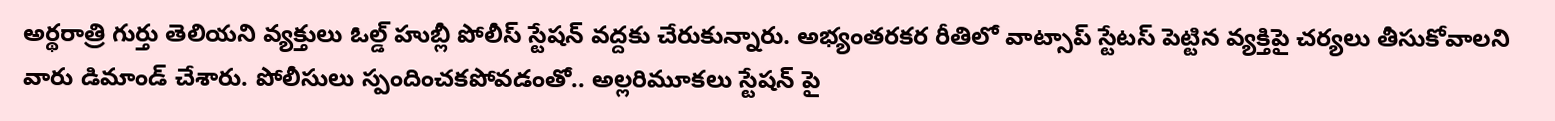అర్థరాత్రి గుర్తు తెలియని వ్యక్తులు ఓల్డ్ హుబ్లీ పోలీస్ స్టేషన్ వద్దకు చేరుకున్నారు. అభ్యంతరకర రీతిలో వాట్సాప్ స్టేటస్ పెట్టిన వ్యక్తిపై చర్యలు తీసుకోవాలని వారు డిమాండ్ చేశారు. పోలీసులు స్పందించకపోవడంతో.. అల్లరిమూకలు స్టేషన్ పై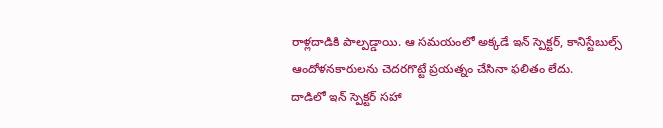రాళ్లదాడికి పాల్పడ్డాయి. ఆ సమయంలో అక్కడే ఇన్ స్పెక్టర్, కానిస్టేబుల్స్ ఆందోళనకారులను చెదరగొట్టే ప్రయత్నం చేసినా ఫలితం లేదు.
దాడిలో ఇన్ స్పెక్టర్ సహా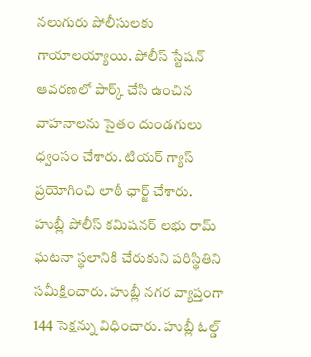నలుగురు పోలీసులకు గాయాలయ్యాయి. పోలీస్ స్టేషన్ ఆవరణలో పార్క్ చేసి ఉంచిన వాహనాలను సైతం దుండగులు ధ్వంసం చేశారు. టియర్ గ్యాస్ ప్రయోగించి లాఠీ ఛార్జ్ చేశారు. హుబ్లీ పోలీస్ కమిషనర్ లభు రామ్ ఘటనా స్థలానికి చేరుకుని పరిస్థితిని సమీక్షించారు. హుబ్లీ నగర వ్యాప్తంగా 144 సెక్షన్ను విధించారు. హుబ్లీ ఓల్డ్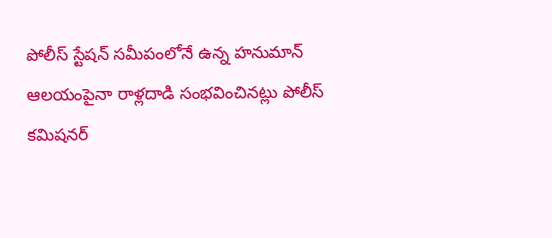పోలీస్ స్టేషన్ సమీపంలోనే ఉన్న హనుమాన్ ఆలయంపైనా రాళ్లదాడి సంభవించినట్లు పోలీస్ కమిషనర్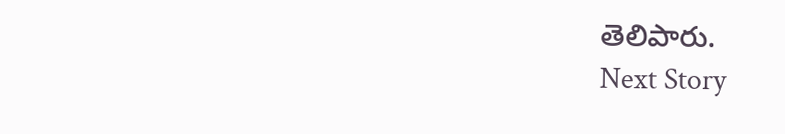తెలిపారు.
Next Story